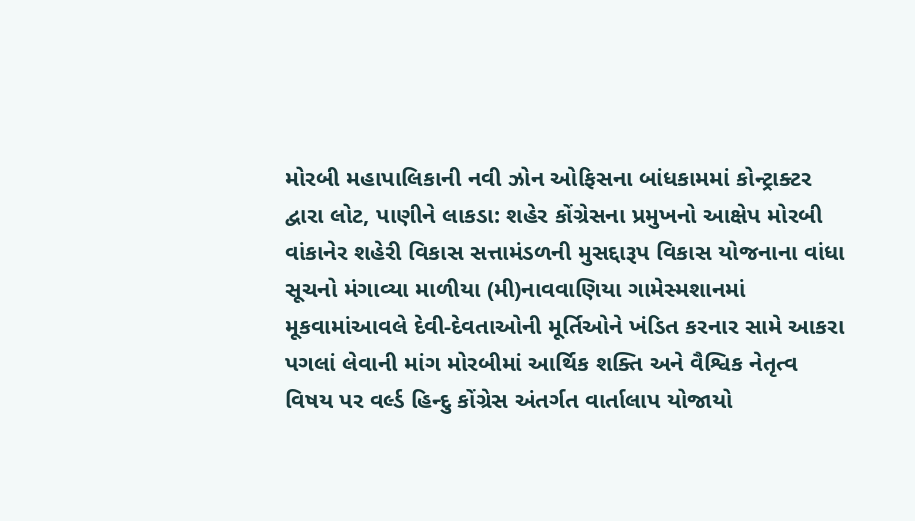મોરબી મહાપાલિકાની નવી ઝોન ઓફિસના બાંધકામમાં કોન્ટ્રાક્ટર દ્વારા લોટ, પાણીને લાકડા: શહેર કોંગ્રેસના પ્રમુખનો આક્ષેપ મોરબી વાંકાનેર શહેરી વિકાસ સત્તામંડળની મુસદ્દારૂપ વિકાસ યોજનાના વાંધા સૂચનો મંગાવ્યા માળીયા (મી)નાવવાણિયા ગામેસ્મશાનમાં મૂકવામાંઆવલે દેવી-દેવતાઓની મૂર્તિઓને ખંડિત કરનાર સામે આકરા પગલાં લેવાની માંગ મોરબીમાં આર્થિક શક્તિ અને વૈશ્વિક નેતૃત્વ વિષય પર વર્લ્ડ હિન્દુ કોંગ્રેસ અંતર્ગત વાર્તાલાપ યોજાયો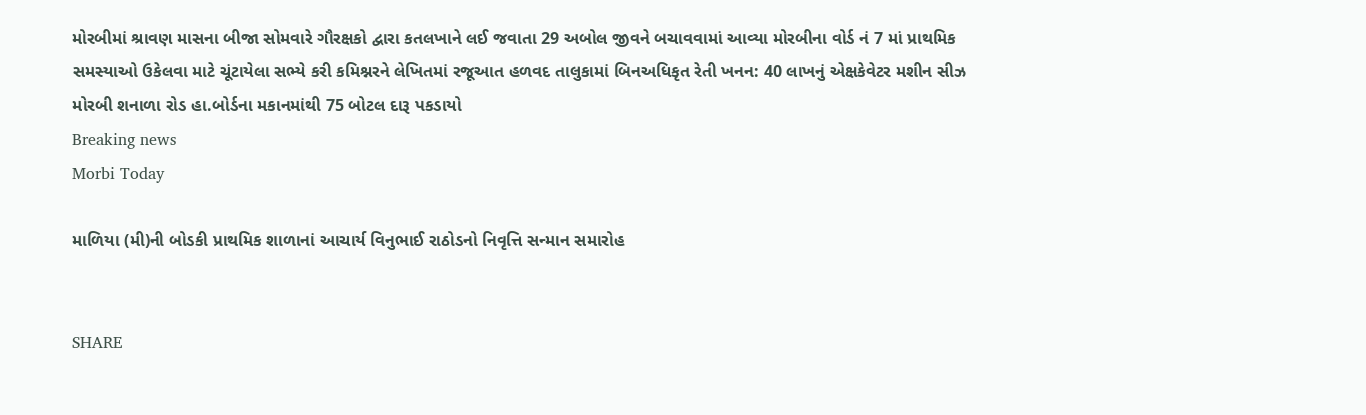મોરબીમાં શ્રાવણ માસના બીજા સોમવારે ગૌરક્ષકો દ્વારા કતલખાને લઈ જવાતા 29 અબોલ જીવને બચાવવામાં આવ્યા મોરબીના વોર્ડ નં 7 માં પ્રાથમિક સમસ્યાઓ ઉકેલવા માટે ચૂંટાયેલા સભ્યે કરી કમિશ્નરને લેખિતમાં રજૂઆત હળવદ તાલુકામાં બિનઅધિકૃત રેતી ખનન: 40 લાખનું એક્ષકેવેટર મશીન સીઝ મોરબી શનાળા રોડ હા.બોર્ડના મકાનમાંથી 75 બોટલ દારૂ પકડાયો
Breaking news
Morbi Today

માળિયા (મી)ની બોડકી પ્રાથમિક શાળાનાં આચાર્ય વિનુભાઈ રાઠોડનો નિવૃત્તિ સન્માન સમારોહ


SHARE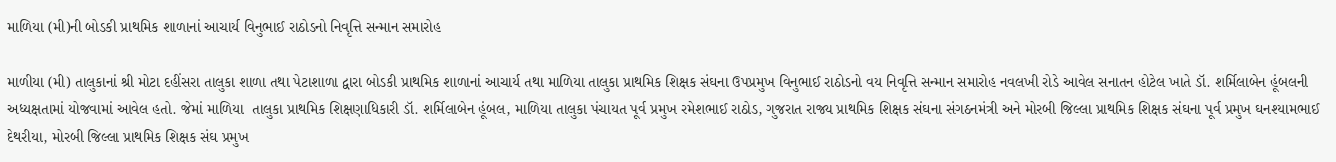માળિયા (મી)ની બોડકી પ્રાથમિક શાળાનાં આચાર્ય વિનુભાઈ રાઠોડનો નિવૃત્તિ સન્માન સમારોહ

માળીયા (મી) તાલુકાનાં શ્રી મોટા દહીંસરા તાલુકા શાળા તથા પેટાશાળા દ્વારા બોડકી પ્રાથમિક શાળાનાં આચાર્ય તથા માળિયા તાલુકા પ્રાથમિક શિક્ષક સંઘના ઉપપ્રમુખ વિનુભાઈ રાઠોડનો વય નિવૃત્તિ સન્માન સમારોહ નવલખી રોડે આવેલ સનાતન હોટેલ ખાતે ડૉ. શર્મિલાબેન હૂંબલની અધ્યક્ષતામાં યોજવામાં આવેલ હતો. જેમાં માળિયા  તાલુકા પ્રાથમિક શિક્ષણાધિકારી ડૉ. શર્મિલાબેન હૂંબલ, માળિયા તાલુકા પંચાયત પૂર્વ પ્રમુખ રમેશભાઈ રાઠોડ, ગુજરાત રાજ્ય પ્રાથમિક શિક્ષક સંઘના સંગઠનમંત્રી અને મોરબી જિલ્લા પ્રાથમિક શિક્ષક સંઘના પૂર્વ પ્રમુખ ઘનશ્યામભાઈ દેથરીયા, મોરબી જિલ્લા પ્રાથમિક શિક્ષક સંઘ પ્રમુખ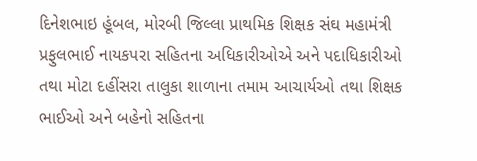દિનેશભાઇ હૂંબલ, મોરબી જિલ્લા પ્રાથમિક શિક્ષક સંઘ મહામંત્રી પ્રફુલભાઈ નાયકપરા સહિતના અધિકારીઓએ અને પદાધિકારીઓ તથા મોટા દહીંસરા તાલુકા શાળાના તમામ આચાર્યઓ તથા શિક્ષક ભાઈઓ અને બહેનો સહિતના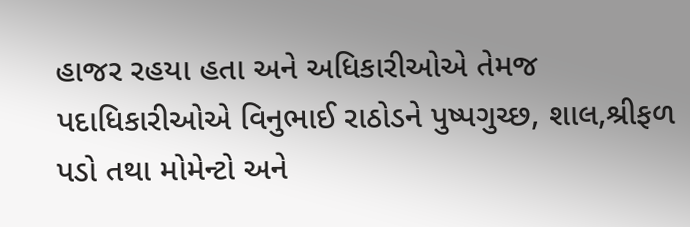હાજર રહયા હતા અને અધિકારીઓએ તેમજ પદાધિકારીઓએ વિનુભાઈ રાઠોડને પુષ્પગુચ્છ, શાલ,શ્રીફળ પડો તથા મોમેન્ટો અને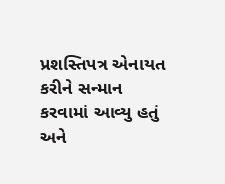પ્રશસ્તિપત્ર એનાયત કરીને સન્માન કરવામાં આવ્યુ હતું અને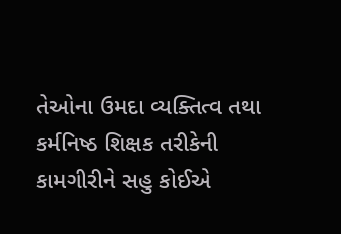તેઓના ઉમદા વ્યક્તિત્વ તથા કર્મનિષ્ઠ શિક્ષક તરીકેની કામગીરીને સહુ કોઈએ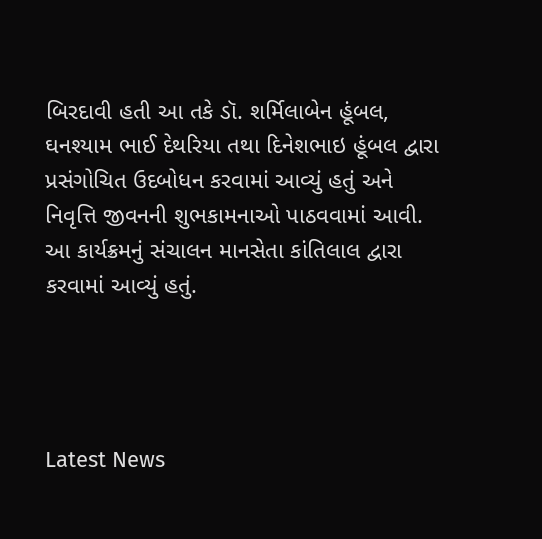બિરદાવી હતી આ તકે ડૉ. શર્મિલાબેન હૂંબલ, ઘનશ્યામ ભાઈ દેથરિયા તથા દિનેશભાઇ હૂંબલ દ્વારા પ્રસંગોચિત ઉદબોધન કરવામાં આવ્યું હતું અને નિવૃત્તિ જીવનની શુભકામનાઓ પાઠવવામાં આવી. આ કાર્યક્રમનું સંચાલન માનસેતા કાંતિલાલ દ્વારા કરવામાં આવ્યું હતું.




Latest News